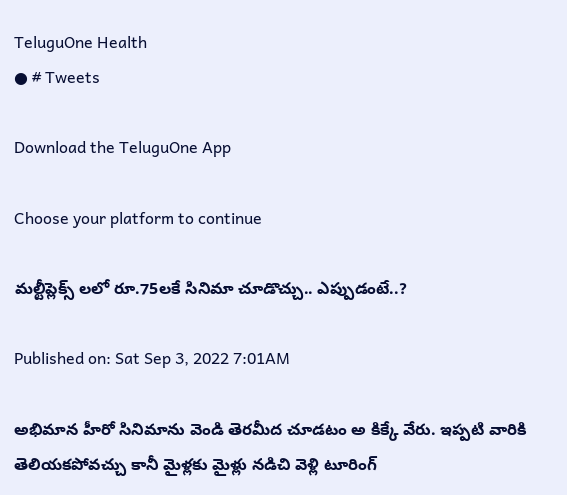TeluguOne Health
● # Tweets

Download the TeluguOne App

Choose your platform to continue

మల్టీప్లెక్స్ లలో రూ.75లకే సినిమా చూడొచ్చు.. ఎప్పుడంటే..?

Published on: Sat Sep 3, 2022 7:01AM

అభిమాన హీరో సినిమాను వెండి తెరమీద చూడటం అ కిక్కే వేరు. ఇప్పటి వారికి తెలియకపోవచ్చు కానీ మైళ్లకు మైళ్లు నడిచి వెళ్లి టూరింగ్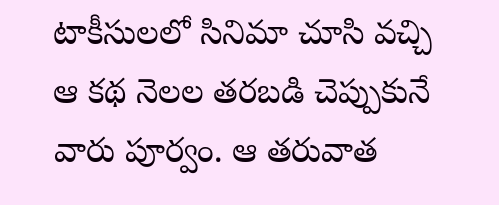టాకీసులలో సినిమా చూసి వచ్చి ఆ కథ నెలల తరబడి చెప్పుకునే వారు పూర్వం. ఆ తరువాత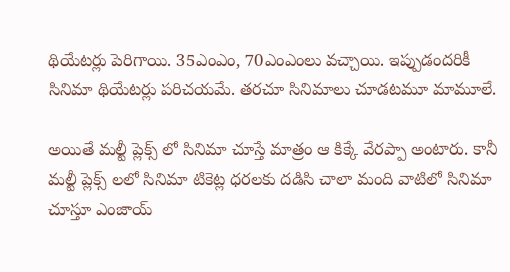థియేటర్లు పెరిగాయి. 35ఎంఎం, 70ఎంఎంలు వచ్చాయి. ఇప్పుడందరికీ సినిమా థియేటర్లు పరిచయమే. తరచూ సినిమాలు చూడటమూ మామూలే.

అయితే మల్టీ ప్లెక్స్ లో సినిమా చూస్తే మాత్రం ఆ కిక్కే వేరప్పా అంటారు. కానీ మల్టీ ప్లెక్స్ లలో సినిమా టికెట్ల ధరలకు దడిసి చాలా మంది వాటిలో సినిమా చూస్తూ ఎంజాయ్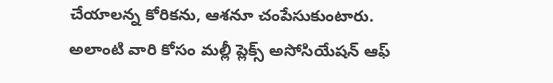చేయాలన్న కోరికను, ఆశనూ చంపేసుకుంటారు. అలాంటి వారి కోసం మల్లీ ప్లెక్స్ అసోసియేషన్ ఆఫ్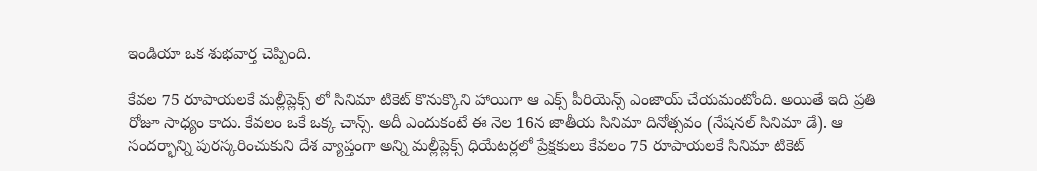ఇండియా ఒక శుభవార్త చెప్పింది.

కేవల 75 రూపాయలకే మల్లీప్లెక్స్ లో సినిమా టికెట్ కొనుక్కొని హాయిగా ఆ ఎక్స్ పీరియెన్స్ ఎంజాయ్ చేయమంటోంది. అయితే ఇది ప్రతి రోజూ సాధ్యం కాదు. కేవలం ఒకే ఒక్క చాన్స్. అదీ ఎందుకంటే ఈ నెల 16న జాతీయ సినిమా దినోత్సవం (నేషనల్ సినిమా డే). ఆ సందర్భాన్ని పురస్కరించుకుని దేశ వ్యాప్తంగా అన్ని మల్లీప్లెక్స్ ధియేటర్లలో ప్రేక్షకులు కేవలం 75 రూపాయలకే సినిమా టికెట్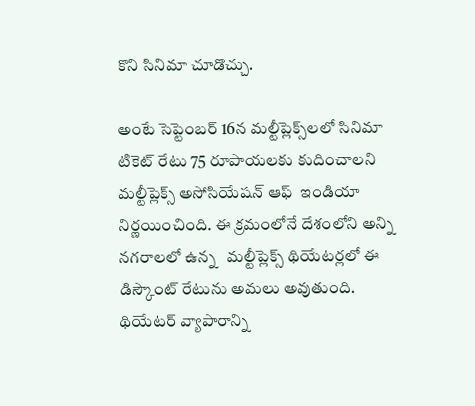కొని సినిమా చూడొచ్చు.

అంటే సెప్టెంబర్ 16న మల్టీప్లెక్స్‌లలో సినిమా టికెట్ రేటు 75 రూపాయలకు కుదించాలని మల్టీప్లెక్స్ అసోసియేషన్ ఆఫ్  ఇండియా నిర్ణయించింది. ఈ క్రమంలోనే దేశంలోని అన్ని నగరాలలో ఉన్న   మల్టీప్లెక్స్ థియేటర్లలో ఈ డిస్కౌంట్ రేటును అమలు అవుతుంది.   థియేటర్ వ్యాపారాన్ని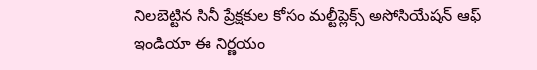నిలబెట్టిన సినీ ప్రేక్షకుల కోసం మల్టీప్లెక్స్ అసోసియేషన్ ఆఫ్ ఇండియా ఈ నిర్ణయం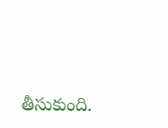తీసుకుంది.